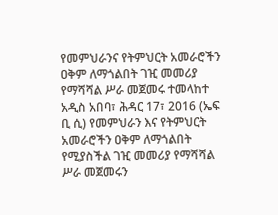የመምህራንና የትምህርት አመራሮችን ዐቅም ለማጎልበት ገዢ መመሪያ የማሻሻል ሥራ መጀመሩ ተመላከተ
አዲስ አበባ፣ ሕዳር 17፣ 2016 (ኤፍ ቢ ሲ) የመምህራን እና የትምህርት አመራሮችን ዐቅም ለማጎልበት የሚያስችል ገዢ መመሪያ የማሻሻል ሥራ መጀመሩን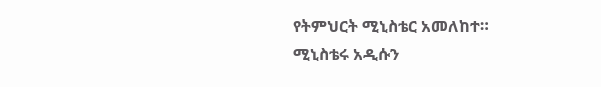የትምህርት ሚኒስቴር አመለከተ።
ሚኒስቴሩ አዲሱን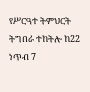የሥርዓተ ትምህርት ትግበራ ተከትሎ ከ22 ነጥብ 7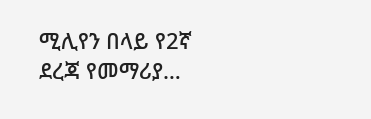ሚሊየን በላይ የ2ኛ ደረጃ የመማሪያ…